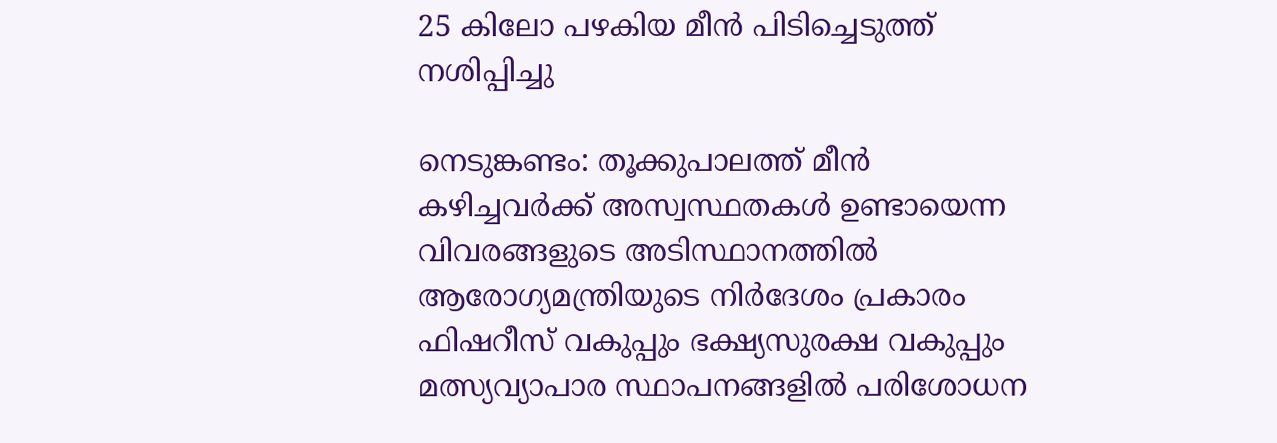25 കിലോ പഴകിയ മീന്‍ പിടിച്ചെടുത്ത് നശിപ്പിച്ചു

നെടുങ്കണ്ടം: തൂക്കുപാലത്ത് മീൻ കഴിച്ചവർക്ക് അസ്വസ്ഥതകൾ ഉണ്ടായെന്ന വിവരങ്ങളുടെ അടിസ്ഥാനത്തിൽ ആരോഗ്യമന്ത്രിയുടെ നിർദേശം പ്രകാരം ഫിഷറീസ് വകുപ്പും ഭക്ഷ്യസുരക്ഷ വകുപ്പും മത്സ്യവ്യാപാര സ്ഥാപനങ്ങളില്‍ പരിശോധന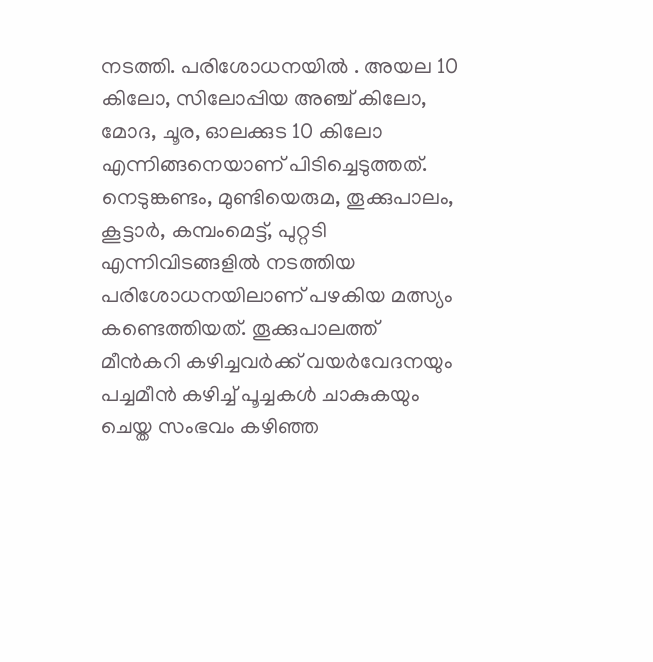നടത്തി. പരിശോധനയിൽ . അയല 10 കിലോ, സിലോപ്പിയ അഞ്ച് കിലോ, മോദ, ചൂര, ഓലക്കുട 10 കിലോ എന്നിങ്ങനെയാണ് പിടിച്ചെടുത്തത്. നെടുങ്കണ്ടം, മുണ്ടിയെരുമ, തൂക്കുപാലം, കൂട്ടാര്‍, കമ്പംമെട്ട്, പുറ്റടി എന്നിവിടങ്ങളില്‍ നടത്തിയ പരിശോധനയിലാണ് പഴകിയ മത്സ്യം കണ്ടെത്തിയത്. തൂക്കുപാലത്ത് മീന്‍കറി കഴിച്ചവര്‍ക്ക് വയര്‍വേദനയും പച്ചമീന്‍ കഴിച്ച് പൂച്ചകള്‍ ചാകുകയും ചെയ്ത സംഭവം കഴിഞ്ഞ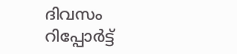ദിവസം റിപ്പോർട്ട്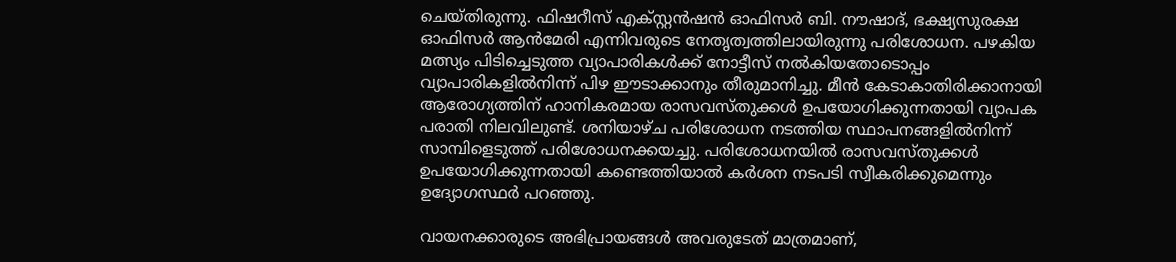ചെയ്തിരുന്നു. ഫിഷറീസ് എക്‌സ്റ്റന്‍ഷൻ ഓഫിസര്‍ ബി. നൗഷാദ്, ഭക്ഷ്യസുരക്ഷ ഓഫിസര്‍ ആന്‍മേരി എന്നിവരുടെ നേതൃത്വത്തിലായിരുന്നു പരിശോധന. പഴകിയ മത്സ്യം പിടിച്ചെടുത്ത വ്യാപാരികള്‍ക്ക് നോട്ടീസ് നല്‍കിയതോടൊപ്പം വ്യാപാരികളില്‍നിന്ന് പിഴ ഈടാക്കാനും തീരുമാനിച്ചു. മീന്‍ കേടാകാതിരിക്കാനായി ആരോഗ്യത്തിന് ഹാനികരമായ രാസവസ്തുക്കള്‍ ഉപയോഗിക്കുന്നതായി വ്യാപക പരാതി നിലവിലുണ്ട്. ശനിയാഴ്ച പരിശോധന നടത്തിയ സ്ഥാപനങ്ങളില്‍നിന്ന് സാമ്പിളെടുത്ത് പരിശോധനക്കയച്ചു. പരിശോധനയില്‍ രാസവസ്തുക്കള്‍ ഉപയോഗിക്കുന്നതായി കണ്ടെത്തിയാല്‍ കര്‍ശന നടപടി സ്വീകരിക്കുമെന്നും ഉദ്യോഗസ്ഥര്‍ പറഞ്ഞു.

വായനക്കാരുടെ അഭിപ്രായങ്ങള്‍ അവരുടേത് മാത്രമാണ്,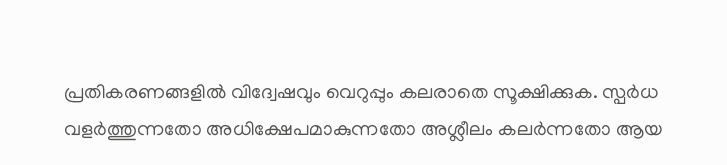പ്രതികരണങ്ങളിൽ വിദ്വേഷവും വെറുപ്പും കലരാതെ സൂക്ഷിക്കുക. സ്പർധ വളർത്തുന്നതോ അധിക്ഷേപമാകുന്നതോ അശ്ലീലം കലർന്നതോ ആയ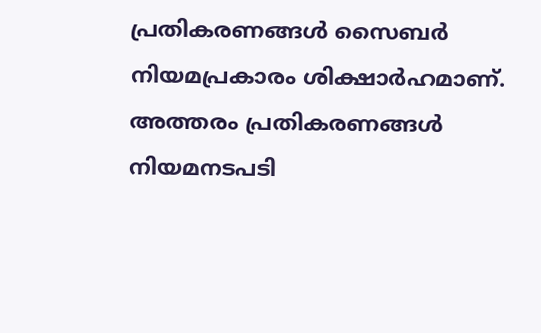പ്രതികരണങ്ങൾ സൈബർ നിയമപ്രകാരം ശിക്ഷാർഹമാണ്. അത്തരം പ്രതികരണങ്ങൾ നിയമനടപടി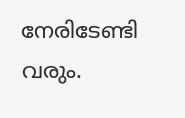നേരിടേണ്ടി വരും.